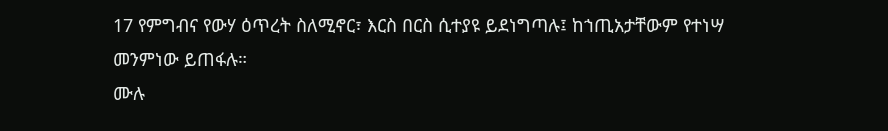17 የምግብና የውሃ ዕጥረት ስለሚኖር፣ እርስ በርስ ሲተያዩ ይደነግጣሉ፤ ከኀጢአታቸውም የተነሣ መንምነው ይጠፋሉ።
ሙሉ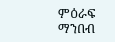ምዕራፍ ማንበብ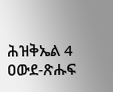ሕዝቅኤል 4
ዐውደ-ጽሑፍ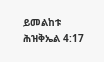ይመልከቱ ሕዝቅኤል 4:17